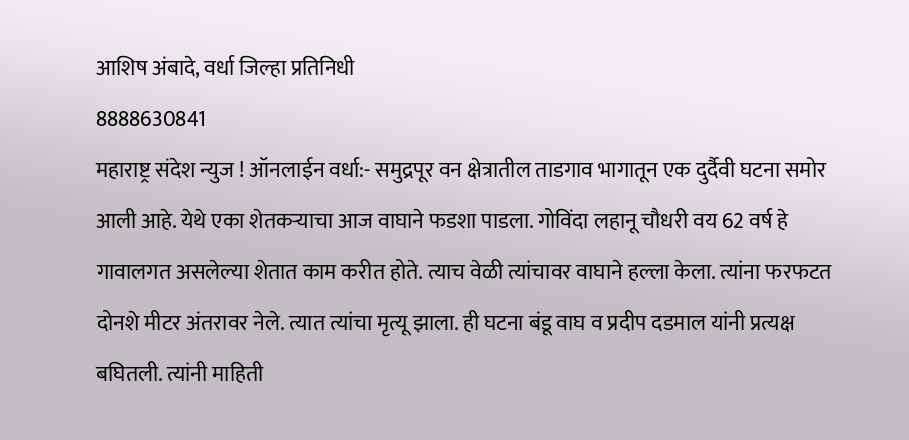आशिष अंबादे, वर्धा जिल्हा प्रतिनिधी
8888630841
महाराष्ट्र संदेश न्युज ! ऑनलाईन वर्धा:- समुद्रपूर वन क्षेत्रातील ताडगाव भागातून एक दुर्दैवी घटना समोर आली आहे. येथे एका शेतकऱ्याचा आज वाघाने फडशा पाडला. गोविंदा लहानू चौधरी वय 62 वर्ष हे गावालगत असलेल्या शेतात काम करीत होते. त्याच वेळी त्यांचावर वाघाने हल्ला केला. त्यांना फरफटत दोनशे मीटर अंतरावर नेले. त्यात त्यांचा मृत्यू झाला. ही घटना बंडू वाघ व प्रदीप दडमाल यांनी प्रत्यक्ष बघितली. त्यांनी माहिती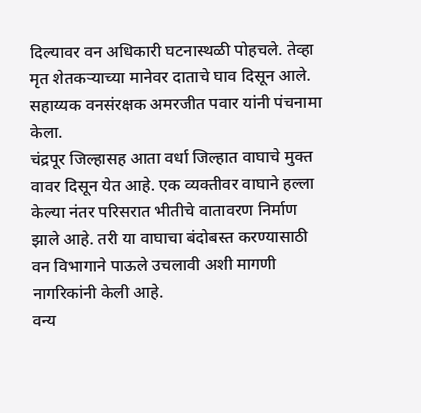दिल्यावर वन अधिकारी घटनास्थळी पोहचले. तेव्हा मृत शेतकऱ्याच्या मानेवर दाताचे घाव दिसून आले. सहाय्यक वनसंरक्षक अमरजीत पवार यांनी पंचनामा केला.
चंद्रपूर जिल्हासह आता वर्धा जिल्हात वाघाचे मुक्त वावर दिसून येत आहे. एक व्यक्तीवर वाघाने हल्ला केल्या नंतर परिसरात भीतीचे वातावरण निर्माण झाले आहे. तरी या वाघाचा बंदोबस्त करण्यासाठी वन विभागाने पाऊले उचलावी अशी मागणी नागरिकांनी केली आहे.
वन्य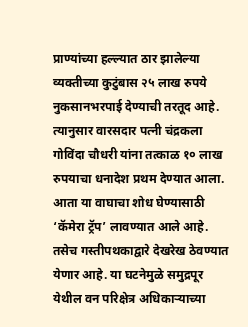प्राण्यांच्या हल्ल्यात ठार झालेल्या व्यक्तीच्या कुटुंबास २५ लाख रुपये नुकसानभरपाई देण्याची तरतूद आहे. त्यानुसार वारसदार पत्नी चंद्रकला गोविंदा चौधरी यांना तत्काळ १० लाख रुपयाचा धनादेश प्रथम देण्यात आला. आता या वाघाचा शोध घेण्यासाठी ‘कॅमेरा ट्रॅप’ लावण्यात आले आहे. तसेच गस्तीपथकाद्वारे देखरेख ठेवण्यात येणार आहे. या घटनेमुळे समुद्रपूर येथील वन परिक्षेत्र अधिकाऱ्याच्या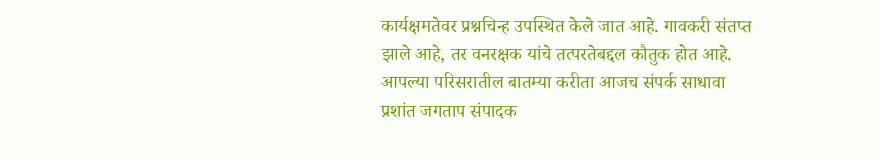कार्यक्षमतेवर प्रश्नचिन्ह उपस्थित केले जात आहे. गावकरी संतप्त झाले आहे, तर वनरक्षक यांचे तत्परतेबद्दल कौतुक होत आहे.
आपल्या परिसरातील बातम्या करीता आजच संपर्क साधावा प्रशांत जगताप संपादक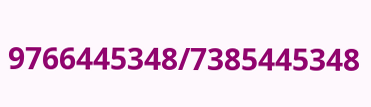9766445348/7385445348